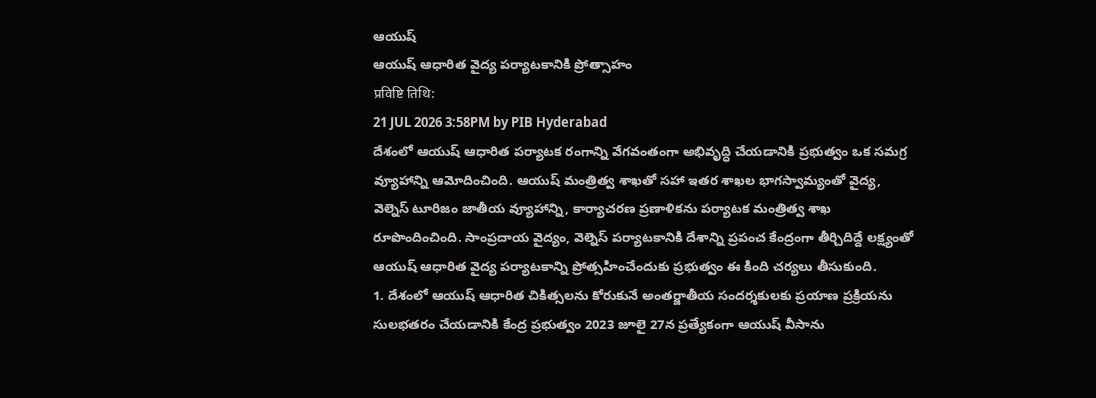ఆయుష్
ఆయుష్ ఆధారిత వైద్య పర్యాటకానికి ప్రోత్సాహం
प्रविष्टि तिथि:
21 JUL 2026 3:58PM by PIB Hyderabad
దేశంలో ఆయుష్ ఆధారిత పర్యాటక రంగాన్ని వేగవంతంగా అభివృద్ధి చేయడానికి ప్రభుత్వం ఒక సమగ్ర వ్యూహాన్ని ఆమోదించింది. ఆయుష్ మంత్రిత్వ శాఖతో సహా ఇతర శాఖల భాగస్వామ్యంతో వైద్య, వెల్నెస్ టూరిజం జాతీయ వ్యూహాన్ని, కార్యాచరణ ప్రణాళికను పర్యాటక మంత్రిత్వ శాఖ రూపొందించింది. సాంప్రదాయ వైద్యం, వెల్నెస్ పర్యాటకానికి దేశాన్ని ప్రపంచ కేంద్రంగా తీర్చిదిద్దే లక్ష్యంతో ఆయుష్ ఆధారిత వైద్య పర్యాటకాన్ని ప్రోత్సహించేందుకు ప్రభుత్వం ఈ కింది చర్యలు తీసుకుంది.
1. దేశంలో ఆయుష్ ఆధారిత చికిత్సలను కోరుకునే అంతర్జాతీయ సందర్శకులకు ప్రయాణ ప్రక్రియను సులభతరం చేయడానికి కేంద్ర ప్రభుత్వం 2023 జూలై 27న ప్రత్యేకంగా ఆయుష్ వీసాను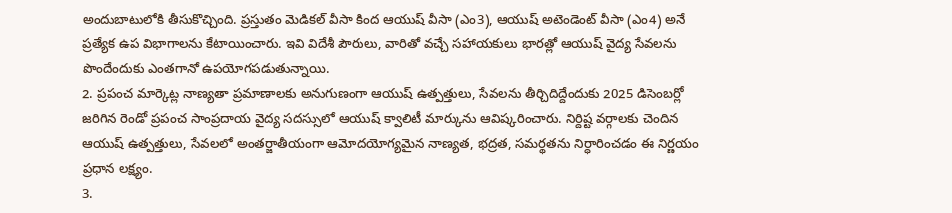అందుబాటులోకి తీసుకొచ్చింది. ప్రస్తుతం మెడికల్ వీసా కింద ఆయుష్ వీసా (ఎం3), ఆయుష్ అటెండెంట్ వీసా (ఎం4) అనే ప్రత్యేక ఉప విభాగాలను కేటాయించారు. ఇవి విదేశీ పౌరులు, వారితో వచ్చే సహాయకులు భారత్లో ఆయుష్ వైద్య సేవలను పొందేందుకు ఎంతగానో ఉపయోగపడుతున్నాయి.
2. ప్రపంచ మార్కెట్ల నాణ్యతా ప్రమాణాలకు అనుగుణంగా ఆయుష్ ఉత్పత్తులు, సేవలను తీర్చిదిద్దేందుకు 2025 డిసెంబర్లో జరిగిన రెండో ప్రపంచ సాంప్రదాయ వైద్య సదస్సులో ఆయుష్ క్వాలిటీ మార్కును ఆవిష్కరించారు. నిర్దిష్ట వర్గాలకు చెందిన ఆయుష్ ఉత్పత్తులు, సేవలలో అంతర్జాతీయంగా ఆమోదయోగ్యమైన నాణ్యత, భద్రత, సమర్థతను నిర్ధారించడం ఈ నిర్ణయం ప్రధాన లక్ష్యం.
3.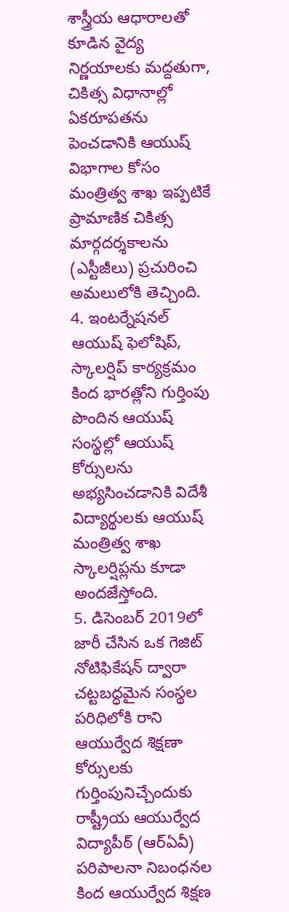శాస్త్రీయ ఆధారాలతో కూడిన వైద్య నిర్ణయాలకు మద్దతుగా, చికిత్స విధానాల్లో ఏకరూపతను పెంచడానికి ఆయుష్ విభాగాల కోసం మంత్రిత్వ శాఖ ఇప్పటికే ప్రామాణిక చికిత్స మార్గదర్శకాలను (ఎస్టీజీలు) ప్రచురించి అమలులోకి తెచ్చింది.
4. ఇంటర్నేషనల్ ఆయుష్ ఫెలోషిప్, స్కాలర్షిప్ కార్యక్రమం కింద భారత్లోని గుర్తింపు పొందిన ఆయుష్ సంస్థల్లో ఆయుష్ కోర్సులను అభ్యసించడానికి విదేశీ విద్యార్థులకు ఆయుష్ మంత్రిత్వ శాఖ స్కాలర్షిప్లను కూడా అందజేస్తోంది.
5. డిసెంబర్ 2019లో జారీ చేసిన ఒక గెజిట్ నోటిఫికేషన్ ద్వారా చట్టబద్ధమైన సంస్థల పరిధిలోకి రాని ఆయుర్వేద శిక్షణా కోర్సులకు గుర్తింపునిచ్చేందుకు రాష్ట్రీయ ఆయుర్వేద విద్యాపీఠ్ (ఆర్ఏవీ) పరిపాలనా నిబంధనల కింద ఆయుర్వేద శిక్షణ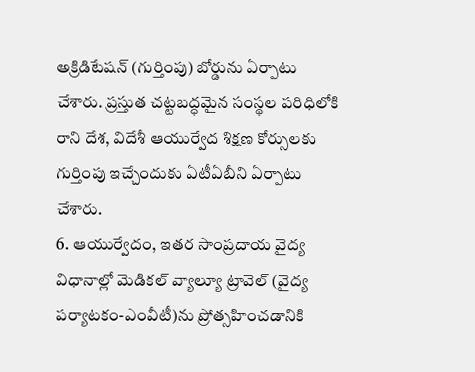అక్రిడిటేషన్ (గుర్తింపు) బోర్డును ఏర్పాటు చేశారు. ప్రస్తుత చట్టబద్ధమైన సంస్థల పరిధిలోకి రాని దేశ, విదేశీ ఆయుర్వేద శిక్షణ కోర్సులకు గుర్తింపు ఇచ్చేందుకు ఏటీఏబీని ఏర్పాటు చేశారు.
6. ఆయుర్వేదం, ఇతర సాంప్రదాయ వైద్య విధానాల్లో మెడికల్ వ్యాల్యూ ట్రావెల్ (వైద్య పర్యాటకం-ఎంవీటీ)ను ప్రోత్సహించడానికి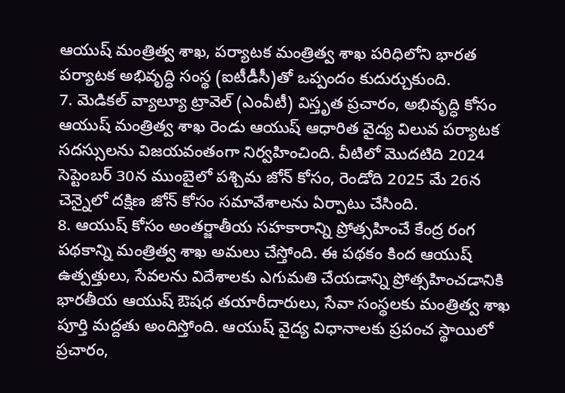ఆయుష్ మంత్రిత్వ శాఖ, పర్యాటక మంత్రిత్వ శాఖ పరిధిలోని భారత పర్యాటక అభివృద్ధి సంస్థ (ఐటీడీసీ)తో ఒప్పందం కుదుర్చుకుంది.
7. మెడికల్ వ్యాల్యూ ట్రావెల్ (ఎంవీటీ) విస్తృత ప్రచారం, అభివృద్ధి కోసం ఆయుష్ మంత్రిత్వ శాఖ రెండు ఆయుష్ ఆధారిత వైద్య విలువ పర్యాటక సదస్సులను విజయవంతంగా నిర్వహించింది. వీటిలో మొదటిది 2024 సెప్టెంబర్ 30న ముంబైలో పశ్చిమ జోన్ కోసం, రెండోది 2025 మే 26న చెన్నైలో దక్షిణ జోన్ కోసం సమావేశాలను ఏర్పాటు చేసింది.
8. ఆయుష్ కోసం అంతర్జాతీయ సహకారాన్ని ప్రోత్సహించే కేంద్ర రంగ పథకాన్ని మంత్రిత్వ శాఖ అమలు చేస్తోంది. ఈ పథకం కింద ఆయుష్ ఉత్పత్తులు, సేవలను విదేశాలకు ఎగుమతి చేయడాన్ని ప్రోత్సహించడానికి భారతీయ ఆయుష్ ఔషధ తయారీదారులు, సేవా సంస్థలకు మంత్రిత్వ శాఖ పూర్తి మద్దతు అందిస్తోంది. ఆయుష్ వైద్య విధానాలకు ప్రపంచ స్థాయిలో ప్రచారం,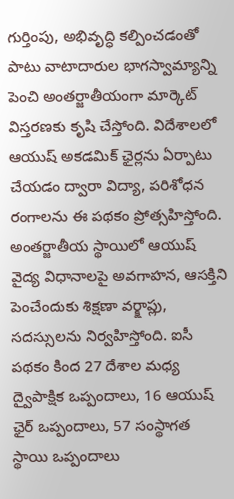గుర్తింపు, అభివృద్ధి కల్పించడంతో పాటు వాటాదారుల భాగస్వామ్యాన్ని పెంచి అంతర్జాతీయంగా మార్కెట్ విస్తరణకు కృషి చేస్తోంది. విదేశాలలో ఆయుష్ అకడమిక్ ఛైర్లను ఏర్పాటు చేయడం ద్వారా విద్యా, పరిశోధన రంగాలను ఈ పథకం ప్రోత్సహిస్తోంది. అంతర్జాతీయ స్థాయిలో ఆయుష్ వైద్య విధానాలపై అవగాహన, ఆసక్తిని పెంచేందుకు శిక్షణా వర్క్షాప్లు, సదస్సులను నిర్వహిస్తోంది. ఐసీ పథకం కింద 27 దేశాల మధ్య ద్వైపాక్షిక ఒప్పందాలు, 16 ఆయుష్ ఛైర్ ఒప్పందాలు, 57 సంస్థాగత స్థాయి ఒప్పందాలు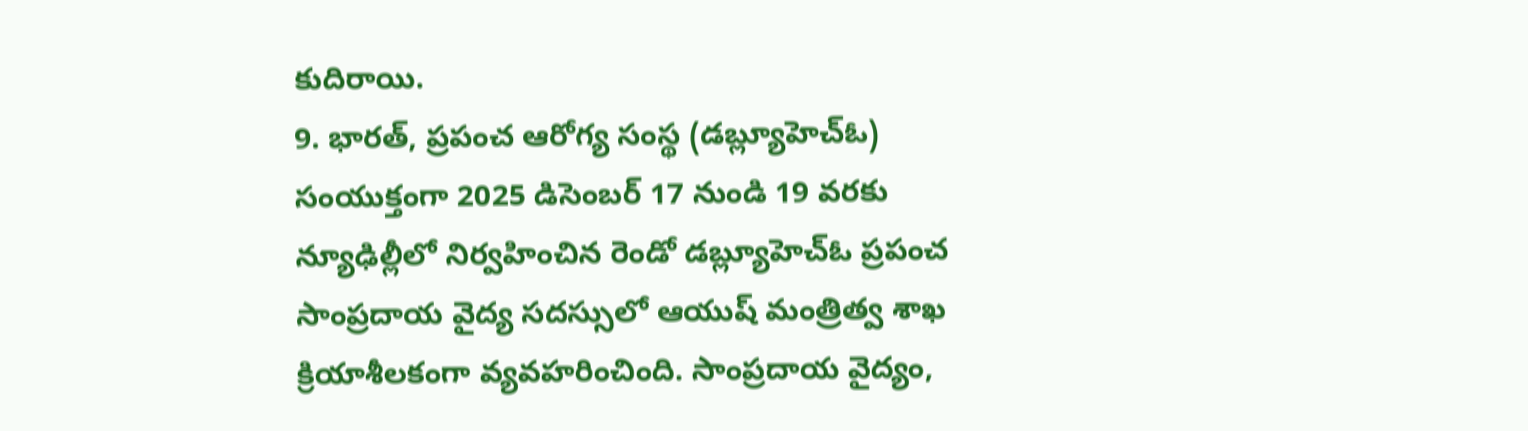కుదిరాయి.
9. భారత్, ప్రపంచ ఆరోగ్య సంస్థ (డబ్ల్యూహెచ్ఓ) సంయుక్తంగా 2025 డిసెంబర్ 17 నుండి 19 వరకు న్యూఢిల్లీలో నిర్వహించిన రెండో డబ్ల్యూహెచ్ఓ ప్రపంచ సాంప్రదాయ వైద్య సదస్సులో ఆయుష్ మంత్రిత్వ శాఖ క్రియాశీలకంగా వ్యవహరించింది. సాంప్రదాయ వైద్యం,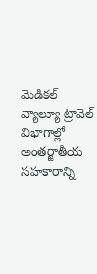మెడికల్ వ్యాల్యూ ట్రావెల్ విభాగాల్లో అంతర్జాతీయ సహకారాన్ని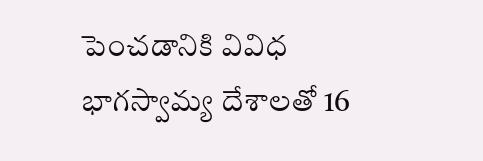పెంచడానికి వివిధ భాగస్వామ్య దేశాలతో 16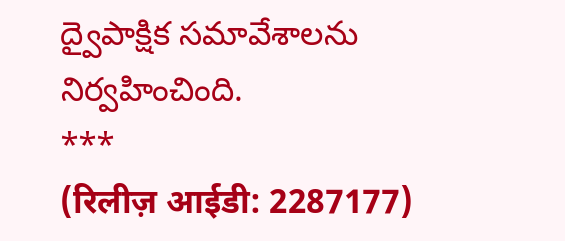ద్వైపాక్షిక సమావేశాలను నిర్వహించింది.
***
(रिलीज़ आईडी: 2287177)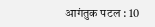आगंतुक पटल : 10